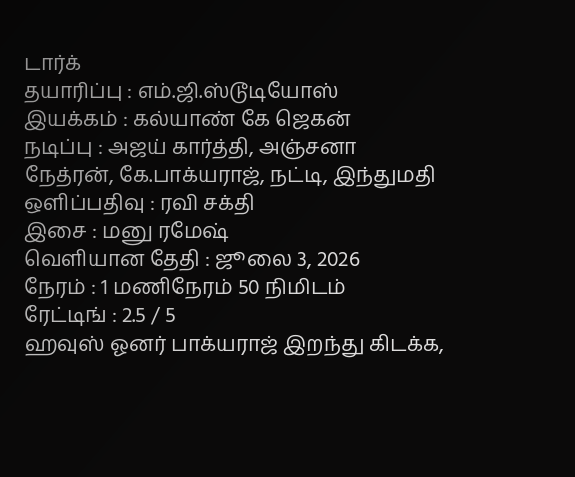டார்க்
தயாரிப்பு : எம்.ஜி.ஸ்டூடியோஸ்
இயக்கம் : கல்யாண் கே ஜெகன்
நடிப்பு : அஜய் கார்த்தி, அஞ்சனா நேத்ரன், கே.பாக்யராஜ், நட்டி, இந்துமதி
ஒளிப்பதிவு : ரவி சக்தி
இசை : மனு ரமேஷ்
வெளியான தேதி : ஜூலை 3, 2026
நேரம் : 1 மணிநேரம் 50 நிமிடம்
ரேட்டிங் : 2.5 / 5
ஹவுஸ் ஓனர் பாக்யராஜ் இறந்து கிடக்க,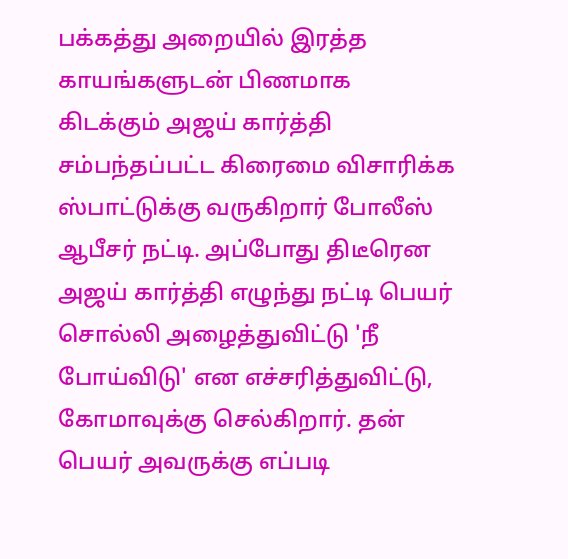பக்கத்து அறையில் இரத்த காயங்களுடன் பிணமாக கிடக்கும் அஜய் கார்த்தி சம்பந்தப்பட்ட கிரைமை விசாரிக்க ஸ்பாட்டுக்கு வருகிறார் போலீஸ் ஆபீசர் நட்டி. அப்போது திடீரென அஜய் கார்த்தி எழுந்து நட்டி பெயர் சொல்லி அழைத்துவிட்டு 'நீ போய்விடு' என எச்சரித்துவிட்டு, கோமாவுக்கு செல்கிறார். தன் பெயர் அவருக்கு எப்படி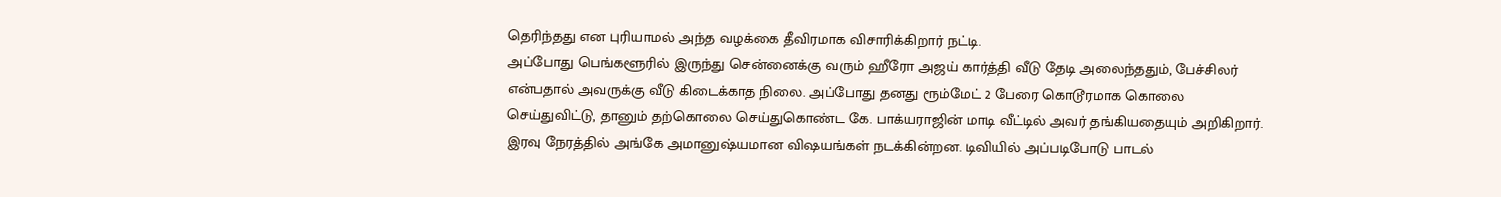தெரிந்தது என புரியாமல் அந்த வழக்கை தீவிரமாக விசாரிக்கிறார் நட்டி.
அப்போது பெங்களூரில் இருந்து சென்னைக்கு வரும் ஹீரோ அஜய் கார்த்தி வீடு தேடி அலைந்ததும், பேச்சிலர் என்பதால் அவருக்கு வீடு கிடைக்காத நிலை. அப்போது தனது ரூம்மேட் 2 பேரை கொடூரமாக கொலை செய்துவிட்டு, தானும் தற்கொலை செய்துகொண்ட கே. பாக்யராஜின் மாடி வீட்டில் அவர் தங்கியதையும் அறிகிறார். இரவு நேரத்தில் அங்கே அமானுஷ்யமான விஷயங்கள் நடக்கின்றன. டிவியில் அப்படிபோடு பாடல்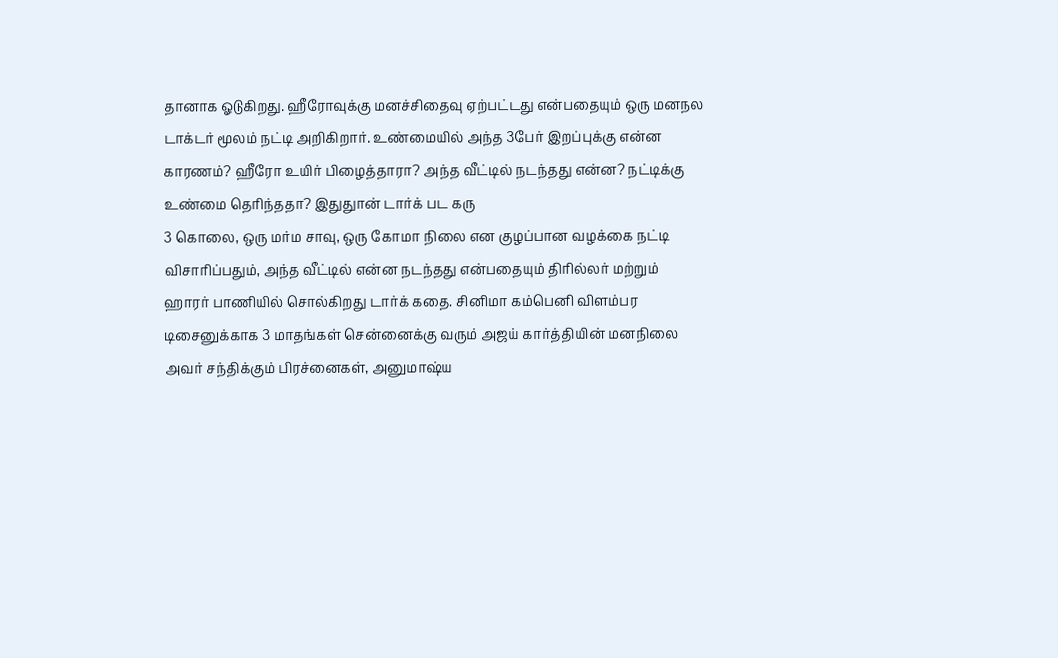தானாக ஓடுகிறது. ஹீரோவுக்கு மனச்சிதைவு ஏற்பட்டது என்பதையும் ஒரு மனநல டாக்டர் மூலம் நட்டி அறிகிறார். உண்மையில் அந்த 3பேர் இறப்புக்கு என்ன காரணம்? ஹீரோ உயிர் பிழைத்தாரா? அந்த வீட்டில் நடந்தது என்ன? நட்டிக்கு உண்மை தெரிந்ததா? இதுதுான் டார்க் பட கரு
3 கொலை, ஒரு மர்ம சாவு, ஒரு கோமா நிலை என குழப்பான வழக்கை நட்டி விசாரிப்பதும், அந்த வீட்டில் என்ன நடந்தது என்பதையும் திரில்லர் மற்றும் ஹாரர் பாணியில் சொல்கிறது டார்க் கதை. சினிமா கம்பெனி விளம்பர டிசைனுக்காக 3 மாதங்கள் சென்னைக்கு வரும் அஜய் கார்த்தியின் மனநிலை அவர் சந்திக்கும் பிரச்னைகள், அனுமாஷ்ய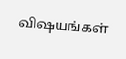விஷயங்கள்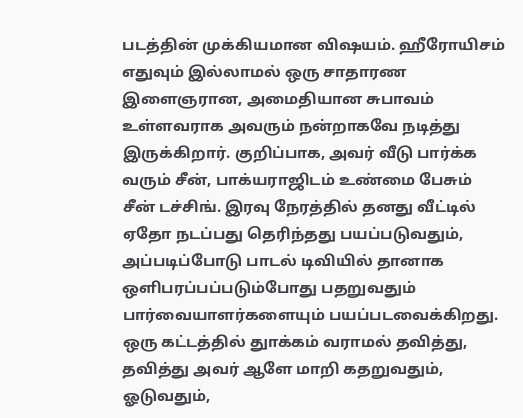படத்தின் முக்கியமான விஷயம். ஹீரோயிசம் எதுவும் இல்லாமல் ஒரு சாதாரண இளைஞரான, அமைதியான சுபாவம் உள்ளவராக அவரும் நன்றாகவே நடித்து இருக்கிறார். குறிப்பாக, அவர் வீடு பார்க்க வரும் சீன், பாக்யராஜிடம் உண்மை பேசும் சீன் டச்சிங். இரவு நேரத்தில் தனது வீட்டில் ஏதோ நடப்பது தெரிந்தது பயப்படுவதும், அப்படிப்போடு பாடல் டிவியில் தானாக ஒளிபரப்பப்படும்போது பதறுவதும் பார்வையாளர்களையும் பயப்படவைக்கிறது. ஒரு கட்டத்தில் துாக்கம் வராமல் தவித்து, தவித்து அவர் ஆளே மாறி கதறுவதும், ஓடுவதும்,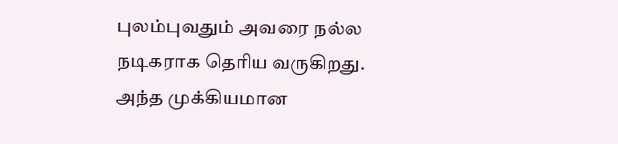புலம்புவதும் அவரை நல்ல நடிகராக தெரிய வருகிறது.
அந்த முக்கியமான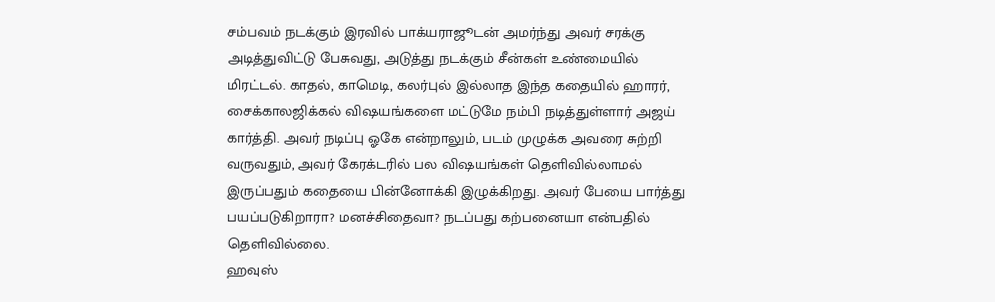சம்பவம் நடக்கும் இரவில் பாக்யராஜூடன் அமர்ந்து அவர் சரக்கு அடித்துவிட்டு பேசுவது, அடுத்து நடக்கும் சீன்கள் உண்மையில் மிரட்டல். காதல், காமெடி, கலர்புல் இல்லாத இந்த கதையில் ஹாரர், சைக்காலஜிக்கல் விஷயங்களை மட்டுமே நம்பி நடித்துள்ளார் அஜய் கார்த்தி. அவர் நடிப்பு ஓகே என்றாலும், படம் முழுக்க அவரை சுற்றி வருவதும், அவர் கேரக்டரில் பல விஷயங்கள் தெளிவில்லாமல் இருப்பதும் கதையை பின்னோக்கி இழுக்கிறது. அவர் பேயை பார்த்து பயப்படுகிறாரா? மனச்சிதைவா? நடப்பது கற்பனையா என்பதில் தெளிவில்லை.
ஹவுஸ்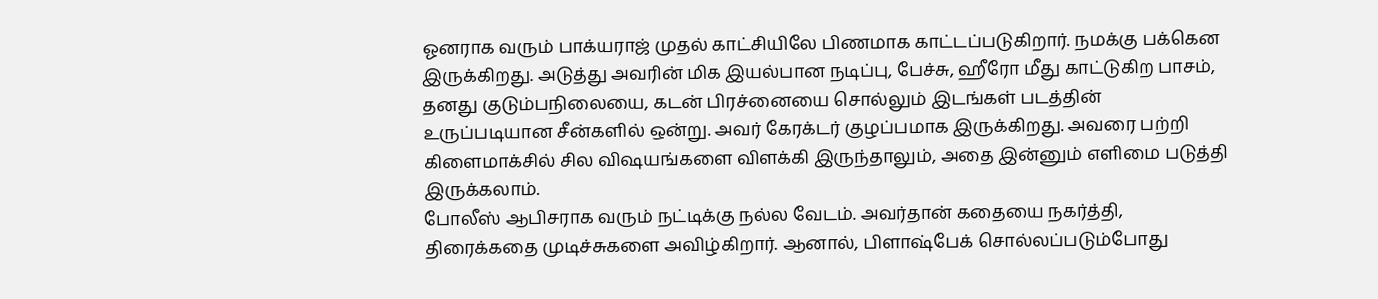ஓனராக வரும் பாக்யராஜ் முதல் காட்சியிலே பிணமாக காட்டப்படுகிறார். நமக்கு பக்கென இருக்கிறது. அடுத்து அவரின் மிக இயல்பான நடிப்பு, பேச்சு, ஹீரோ மீது காட்டுகிற பாசம், தனது குடும்பநிலையை, கடன் பிரச்னையை சொல்லும் இடங்கள் படத்தின் உருப்படியான சீன்களில் ஒன்று. அவர் கேரக்டர் குழப்பமாக இருக்கிறது. அவரை பற்றி கிளைமாக்சில் சில விஷயங்களை விளக்கி இருந்தாலும், அதை இன்னும் எளிமை படுத்தி இருக்கலாம்.
போலீஸ் ஆபிசராக வரும் நட்டிக்கு நல்ல வேடம். அவர்தான் கதையை நகர்த்தி, திரைக்கதை முடிச்சுகளை அவிழ்கிறார். ஆனால், பிளாஷ்பேக் சொல்லப்படும்போது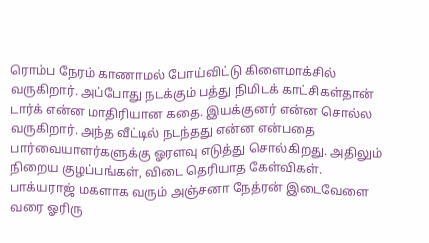ரொம்ப நேரம் காணாமல் போய்விட்டு கிளைமாக்சில் வருகிறார். அப்போது நடக்கும் பத்து நிமிடக் காட்சிகள்தான் டார்க் என்ன மாதிரியான கதை. இயக்குனர் என்ன சொல்ல வருகிறார். அந்த வீட்டில் நடந்தது என்ன என்பதை பார்வையாளர்களுக்கு ஓரளவு எடுத்து சொல்கிறது. அதிலும் நிறைய குழப்பங்கள், விடை தெரியாத கேள்விகள்.
பாக்யராஜ் மகளாக வரும் அஞ்சனா நேத்ரன் இடைவேளை வரை ஓரிரு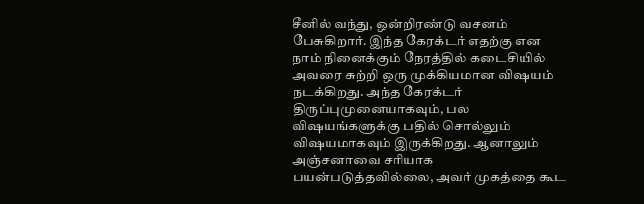சீனில் வந்து, ஒன்றிரண்டு வசனம் பேசுகிறார். இந்த கேரக்டர் எதற்கு என நாம் நினைக்கும் நேரத்தில் கடைசியில் அவரை சுற்றி ஒரு முக்கியமான விஷயம் நடக்கிறது. அந்த கேரக்டர் திருப்புமுனையாகவும், பல விஷயங்களுக்கு பதில் சொல்லும் விஷயமாகவும் இருக்கிறது. ஆனாலும் அஞ்சனாவை சரியாக பயன்படுத்தவில்லை, அவர் முகத்தை கூட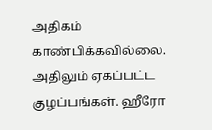அதிகம் காண்பிக்கவில்லை. அதிலும் ஏகப்பட்ட குழப்பங்கள். ஹீரோ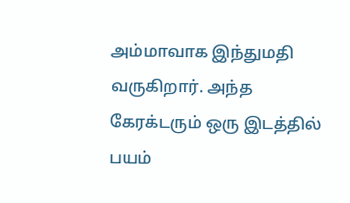அம்மாவாக இந்துமதி வருகிறார். அந்த கேரக்டரும் ஒரு இடத்தில் பயம்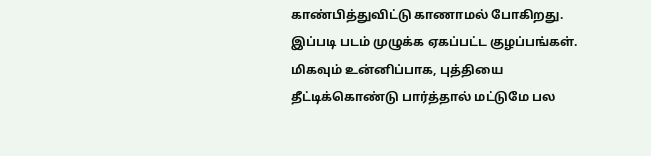காண்பித்துவிட்டு காணாமல் போகிறது.
இப்படி படம் முழுக்க ஏகப்பட்ட குழப்பங்கள். மிகவும் உன்னிப்பாக, புத்தியை தீட்டிக்கொண்டு பார்த்தால் மட்டுமே பல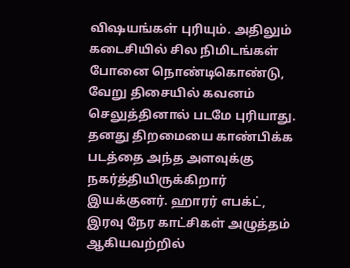விஷயங்கள் புரியும். அதிலும் கடைசியில் சில நிமிடங்கள் போனை நொண்டிகொண்டு, வேறு திசையில் கவனம் செலுத்தினால் படமே புரியாது. தனது திறமையை காண்பிக்க படத்தை அந்த அளவுக்கு நகர்த்தியிருக்கிறார் இயக்குனர். ஹாரர் எபக்ட், இரவு நேர காட்சிகள் அழுத்தம் ஆகியவற்றில்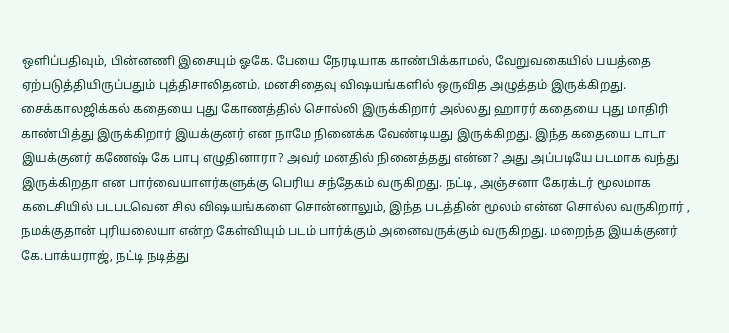ஒளிப்பதிவும், பின்னணி இசையும் ஓகே. பேயை நேரடியாக காண்பிக்காமல், வேறுவகையில் பயத்தை ஏற்படுத்தியிருப்பதும் புத்திசாலிதனம். மனசிதைவு விஷயங்களில் ஒருவித அழுத்தம் இருக்கிறது.
சைக்காலஜிக்கல் கதையை புது கோணத்தில் சொல்லி இருக்கிறார் அல்லது ஹாரர் கதையை புது மாதிரி காண்பித்து இருக்கிறார் இயக்குனர் என நாமே நினைக்க வேண்டியது இருக்கிறது. இந்த கதையை டாடா இயக்குனர் கணேஷ் கே பாபு எழுதினாரா? அவர் மனதில் நினைத்தது என்ன? அது அப்படியே படமாக வந்து இருக்கிறதா என பார்வையாளர்களுக்கு பெரிய சந்தேகம் வருகிறது. நட்டி, அஞ்சனா கேரக்டர் மூலமாக கடைசியில் படபடவென சில விஷயங்களை சொன்னாலும், இந்த படத்தின் மூலம் என்ன சொல்ல வருகிறார் , நமக்குதான் புரியலையா என்ற கேள்வியும் படம் பார்க்கும் அனைவருக்கும் வருகிறது. மறைந்த இயக்குனர் கே.பாக்யராஜ், நட்டி நடித்து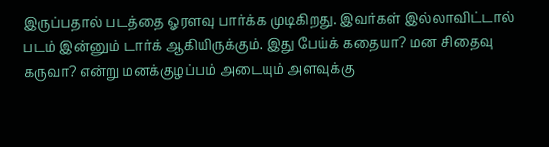இருப்பதால் படத்தை ஓரளவு பார்க்க முடிகிறது. இவர்கள் இல்லாவிட்டால் படம் இன்னும் டார்க் ஆகியிருக்கும். இது பேய்க் கதையா? மன சிதைவு கருவா? என்று மனக்குழப்பம் அடையும் அளவுக்கு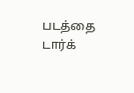படத்தை டார்க்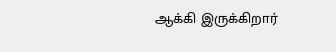ஆக்கி இருக்கிறார்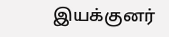இயக்குனர்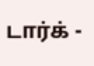டார்க் -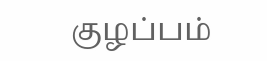குழப்பம்